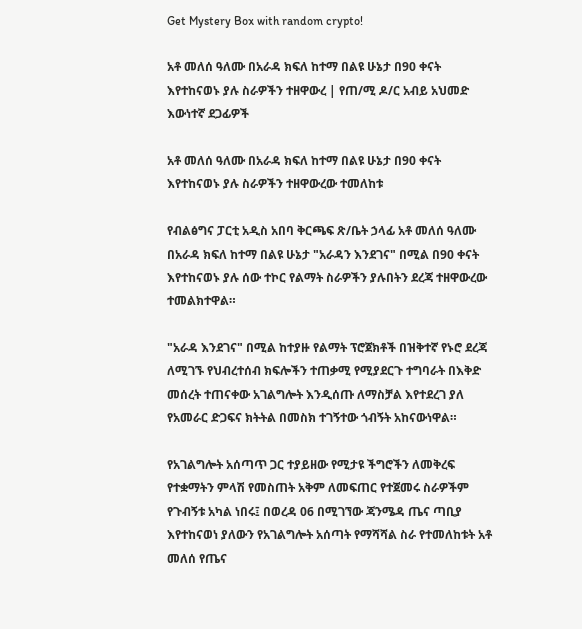Get Mystery Box with random crypto!

አቶ መለሰ ዓለሙ በአራዳ ክፍለ ከተማ በልዩ ሁኔታ በ90 ቀናት እየተከናወኑ ያሉ ስራዎችን ተዘዋውረ | የጠ/ሚ ዶ/ር አብይ አህመድ እውነተኛ ደጋፊዎች

አቶ መለሰ ዓለሙ በአራዳ ክፍለ ከተማ በልዩ ሁኔታ በ90 ቀናት እየተከናወኑ ያሉ ስራዎችን ተዘዋውረው ተመለከቱ

የብልፅግና ፓርቲ አዲስ አበባ ቅርጫፍ ጽ/ቤት ኃላፊ አቶ መለሰ ዓለሙ በአራዳ ክፍለ ከተማ በልዩ ሁኔታ "አራዳን እንደገና" በሚል በ90 ቀናት እየተከናወኑ ያሉ ሰው ተኮር የልማት ስራዎችን ያሉበትን ደረጃ ተዘዋውረው ተመልክተዋል።

"አራዳ እንደገና" በሚል ከተያዙ የልማት ፕሮጀክቶች በዝቅተኛ የኑሮ ደረጃ ለሚገኙ የህብረተሰብ ክፍሎችን ተጠቃሚ የሚያደርጉ ተግባራት በእቅድ መሰረት ተጠናቀው አገልግሎት እንዲሰጡ ለማስቻል እየተደረገ ያለ የአመራር ድጋፍና ክትትል በመስክ ተገኝተው ጎብኝት አከናውነዋል።

የአገልግሎት አሰጣጥ ጋር ተያይዘው የሚታዩ ችግሮችን ለመቅረፍ የተቋማትን ምላሽ የመስጠት አቅም ለመፍጠር የተጀመሩ ስራዎችም የጉብኝቱ አካል ነበሩ፤ በወረዳ 06 በሚገኘው ጃንሜዳ ጤና ጣቢያ እየተከናወነ ያለውን የአገልግሎት አሰጣት የማሻሻል ስራ የተመለከቱት አቶ መለሰ የጤና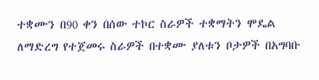ተቋሙን በ90 ቀን በሰው ተኮር ስራዎች ተቋማትን ሞዴል ለማድረግ የተጀመሩ ስራዎች በተቋሙ ያለቱን ቦታዎች በአግባቡ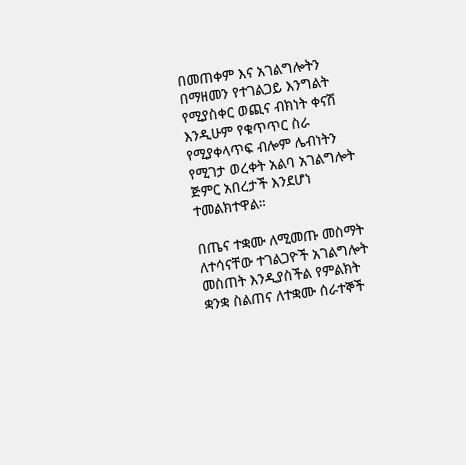በመጠቀም እና አገልግሎትን በማዘመን የተገልጋይ እንግልት የሚያስቀር ወጪና ብክነት ቀናሽ እንዲሁም የቁጥጥር ስራ የሚያቀላጥፍ ብሎም ሌብነትን የሚገታ ወረቀት አልባ አገልግሎት ጅምር አበረታች እንደሆነ ተመልክተዋል።

በጤና ተቋሙ ለሚመጡ መስማት ለተሳናቸው ተገልጋዮች አገልግሎት መስጠት እንዲያስችል የምልክት ቋንቋ ስልጠና ለተቋሙ ሰራተኞች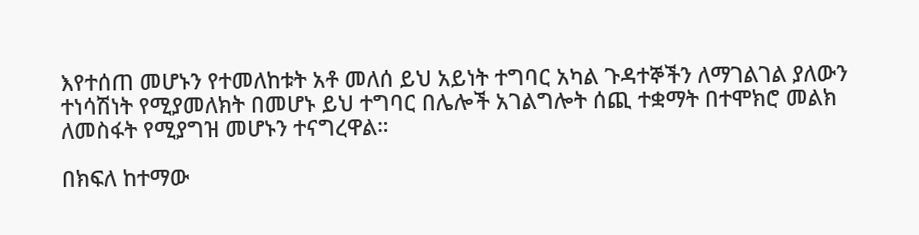እየተሰጠ መሆኑን የተመለከቱት አቶ መለሰ ይህ አይነት ተግባር አካል ጉዳተኞችን ለማገልገል ያለውን ተነሳሽነት የሚያመለክት በመሆኑ ይህ ተግባር በሌሎች አገልግሎት ሰጪ ተቋማት በተሞክሮ መልክ ለመስፋት የሚያግዝ መሆኑን ተናግረዋል።

በክፍለ ከተማው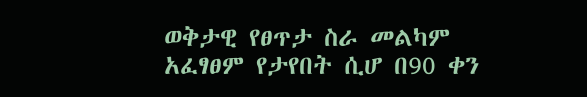ወቅታዊ የፀጥታ ስራ መልካም አፈፃፀም የታየበት ሲሆ በ90 ቀን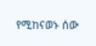የሚከናወኑ ሰው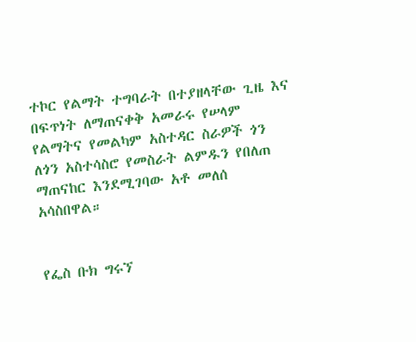ተኮር የልማት ተግባራት በተያዘላቸው ጊዜ እና በፍጥነት ለማጠናቀቅ አመራሩ የሠላም የልማትና የመልካም አስተዳር ስራዎች ጎን ለጎን አስተሳስሮ የመስራት ልምዱን የበለጠ ማጠናከር እንደሚገባው አቶ መለሰ አሳስበዋል።


የፌስ ቡክ ግሩኘ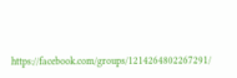https://facebook.com/groups/1214264802267291/